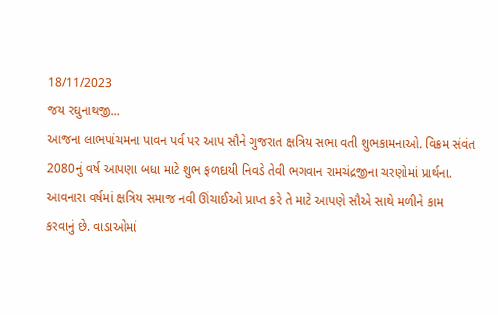18/11/2023
જય રઘુનાથજી...
આજના લાભપાંચમના પાવન પર્વ પર આપ સૌને ગુજરાત ક્ષત્રિય સભા વતી શુભકામનાઓ. વિક્રમ સંવંત 2080નું વર્ષ આપણા બધા માટે શુભ ફળદાયી નિવડે તેવી ભગવાન રામચંદ્રજીના ચરણોમાં પ્રાર્થના. આવનારા વર્ષમાં ક્ષત્રિય સમાજ નવી ઊંચાઈઓ પ્રાપ્ત કરે તે માટે આપણે સૌએ સાથે મળીને કામ કરવાનું છે. વાડાઓમાં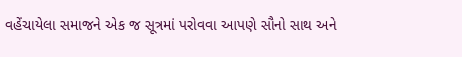વહેંચાયેલા સમાજને એક જ સૂત્રમાં પરોવવા આપણે સૌનો સાથ અને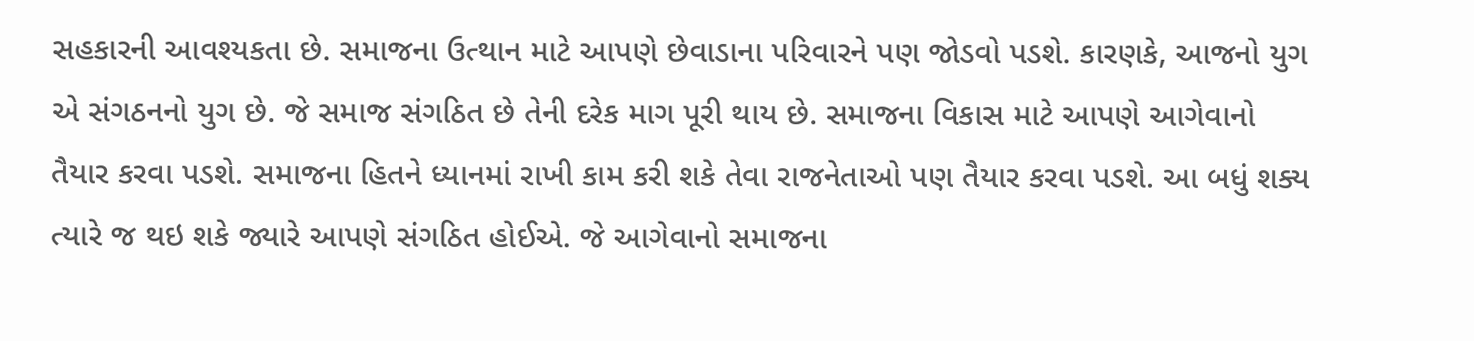સહકારની આવશ્યકતા છે. સમાજના ઉત્થાન માટે આપણે છેવાડાના પરિવારને પણ જોડવો પડશે. કારણકે, આજનો યુગ એ સંગઠનનો યુગ છે. જે સમાજ સંગઠિત છે તેની દરેક માગ પૂરી થાય છે. સમાજના વિકાસ માટે આપણે આગેવાનો તૈયાર કરવા પડશે. સમાજના હિતને ધ્યાનમાં રાખી કામ કરી શકે તેવા રાજનેતાઓ પણ તૈયાર કરવા પડશે. આ બધું શક્ય ત્યારે જ થઇ શકે જ્યારે આપણે સંગઠિત હોઈએ. જે આગેવાનો સમાજના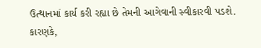ઉત્થાનમાં કાર્ય કરી રહ્યા છે તેમની આગેવાની સ્વીકારવી પડશે. કારણકે,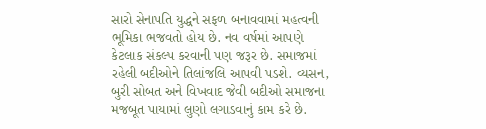સારો સેનાપતિ યુદ્ધને સફળ બનાવવામાં મહત્વની ભૂમિકા ભજવતો હોય છે. નવ વર્ષમાં આપણે કેટલાક સંકલ્પ કરવાની પણ જરૂર છે. સમાજમાં રહેલી બદીઓને તિલાંજલિ આપવી પડશે. વ્યસન, બુરી સોબત અને વિખવાદ જેવી બદીઓ સમાજના મજબૂત પાયામાં લુણો લગાડવાનું કામ કરે છે.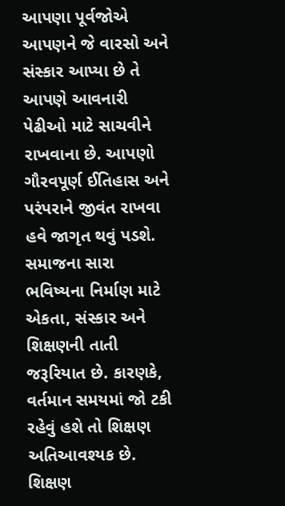આપણા પૂર્વજોએ આપણને જે વારસો અને સંસ્કાર આપ્યા છે તે આપણે આવનારી પેઢીઓ માટે સાચવીને રાખવાના છે. આપણો ગૌરવપૂર્ણ ઈતિહાસ અને પરંપરાને જીવંત રાખવા હવે જાગૃત થવું પડશે. સમાજના સારા ભવિષ્યના નિર્માણ માટે એકતા, સંસ્કાર અને શિક્ષણની તાતી જરૂરિયાત છે. કારણકે, વર્તમાન સમયમાં જો ટકી રહેવું હશે તો શિક્ષણ અતિઆવશ્યક છે. શિક્ષણ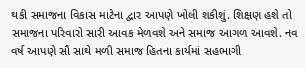થકી સમાજના વિકાસ માટેના દ્વાર આપણે ખોલી શકીશું. શિક્ષણ હશે તો સમાજના પરિવારો સારી આવક મેળવશે અને સમાજ આગળ આવશે. નવ વર્ષ આપણે સૌ સાથે મળી સમાજ હિતના કાર્યમાં સહભાગી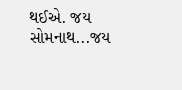થઈએ. જય સોમનાથ...જય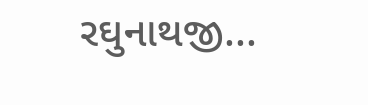રઘુનાથજી...